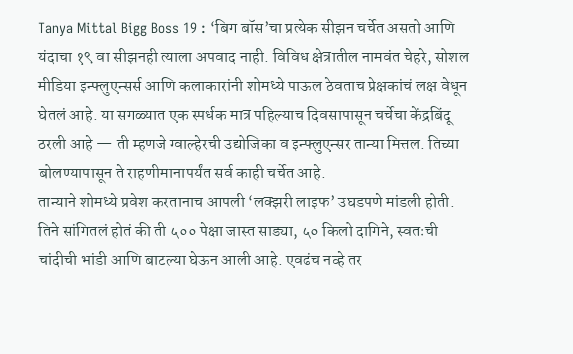Tanya Mittal Bigg Boss 19 : ‘बिग बॉस’चा प्रत्येक सीझन चर्चेत असतो आणि यंदाचा १९ वा सीझनही त्याला अपवाद नाही. विविध क्षेत्रातील नामवंत चेहरे, सोशल मीडिया इन्फ्लुएन्सर्स आणि कलाकारांनी शोमध्ये पाऊल ठेवताच प्रेक्षकांचं लक्ष वेधून घेतलं आहे. या सगळ्यात एक स्पर्धक मात्र पहिल्याच दिवसापासून चर्चेचा केंद्रबिंदू ठरली आहे — ती म्हणजे ग्वाल्हेरची उद्योजिका व इन्फ्लुएन्सर तान्या मित्तल. तिच्या बोलण्यापासून ते राहणीमानापर्यंत सर्व काही चर्चेत आहे.
तान्याने शोमध्ये प्रवेश करतानाच आपली ‘लक्झरी लाइफ’ उघडपणे मांडली होती. तिने सांगितलं होतं की ती ५०० पेक्षा जास्त साड्या, ५० किलो दागिने, स्वतःची चांदीची भांडी आणि बाटल्या घेऊन आली आहे. एवढंच नव्हे तर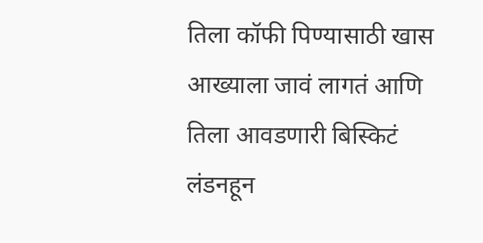तिला कॉफी पिण्यासाठी खास आख्याला जावं लागतं आणि तिला आवडणारी बिस्किटं लंडनहून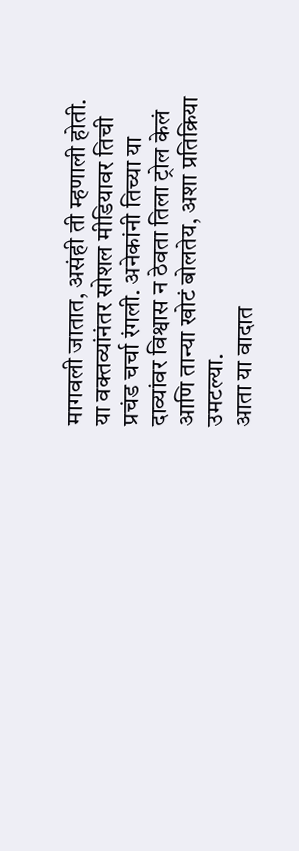मागवली जातात, असंही ती म्हणाली होती. या वक्तव्यांनंतर सोशल मीडियावर तिची प्रचंड चर्चा रंगली. अनेकांनी तिच्या या दाव्यांवर विश्वास न ठेवता तिला ट्रोल केलं आणि तान्या खोटं बोलतेय, अशा प्रतिक्रिया उमटल्या.
आता या वादात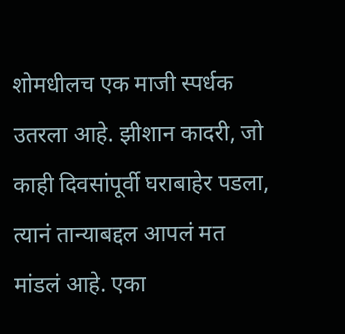शोमधीलच एक माजी स्पर्धक उतरला आहे. झीशान कादरी, जो काही दिवसांपूर्वी घराबाहेर पडला, त्यानं तान्याबद्दल आपलं मत मांडलं आहे. एका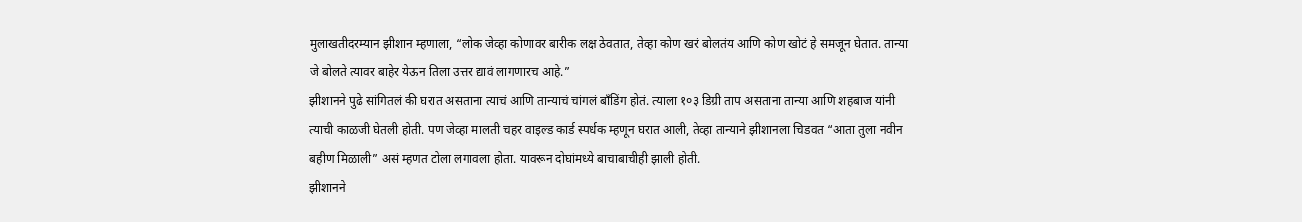मुलाखतीदरम्यान झीशान म्हणाला, “लोक जेव्हा कोणावर बारीक लक्ष ठेवतात, तेव्हा कोण खरं बोलतंय आणि कोण खोटं हे समजून घेतात. तान्या जे बोलते त्यावर बाहेर येऊन तिला उत्तर द्यावं लागणारच आहे.”
झीशानने पुढे सांगितलं की घरात असताना त्याचं आणि तान्याचं चांगलं बाँडिंग होतं. त्याला १०३ डिग्री ताप असताना तान्या आणि शहबाज यांनी त्याची काळजी घेतली होती. पण जेव्हा मालती चहर वाइल्ड कार्ड स्पर्धक म्हणून घरात आली, तेव्हा तान्याने झीशानला चिडवत “आता तुला नवीन बहीण मिळाली” असं म्हणत टोला लगावला होता. यावरून दोघांमध्ये बाचाबाचीही झाली होती.
झीशानने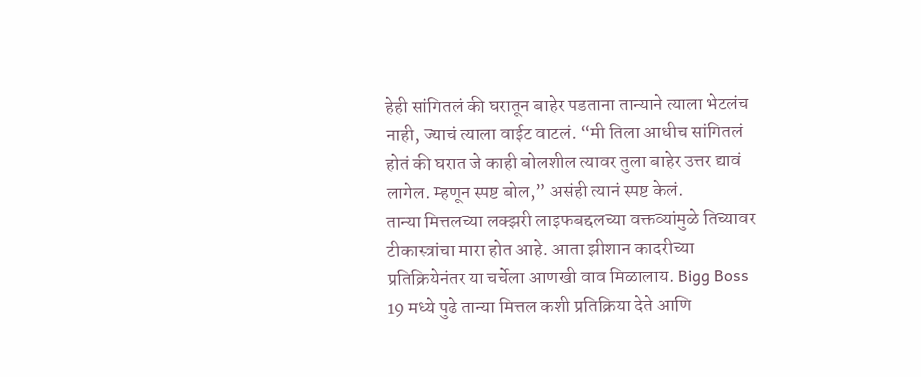हेही सांगितलं की घरातून बाहेर पडताना तान्याने त्याला भेटलंच नाही, ज्याचं त्याला वाईट वाटलं. “मी तिला आधीच सांगितलं होतं की घरात जे काही बोलशील त्यावर तुला बाहेर उत्तर द्यावं लागेल. म्हणून स्पष्ट बोल,” असंही त्यानं स्पष्ट केलं.
तान्या मित्तलच्या लक्झरी लाइफबद्दलच्या वक्तव्यांमुळे तिच्यावर टीकास्त्रांचा मारा होत आहे. आता झीशान कादरीच्या प्रतिक्रियेनंतर या चर्चेला आणखी वाव मिळालाय. Bigg Boss 19 मध्ये पुढे तान्या मित्तल कशी प्रतिक्रिया देते आणि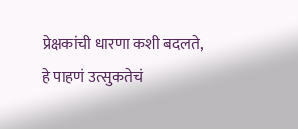प्रेक्षकांची धारणा कशी बदलते, हे पाहणं उत्सुकतेचं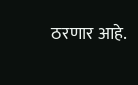ठरणार आहे.